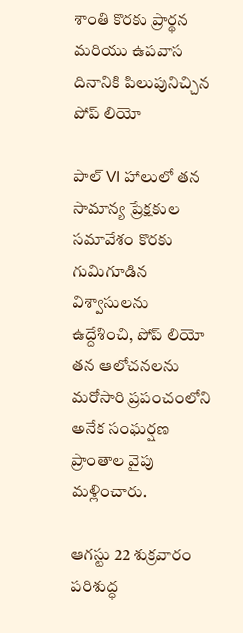శాంతి కొరకు ప్రార్థన మరియు ఉపవాస దినానికి పిలుపునిచ్చిన పోప్ లియో

పాల్ VI హాలులో తన సామాన్య ప్రేక్షకుల సమావేశం కొరకు గుమిగూడిన విశ్వాసులను ఉద్దేశించి, పోప్ లియో తన ఆలోచనలను మరోసారి ప్రపంచంలోని అనేక సంఘర్షణ ప్రాంతాల వైపు మళ్లించారు.

ఆగస్టు 22 శుక్రవారం పరిశుద్ధ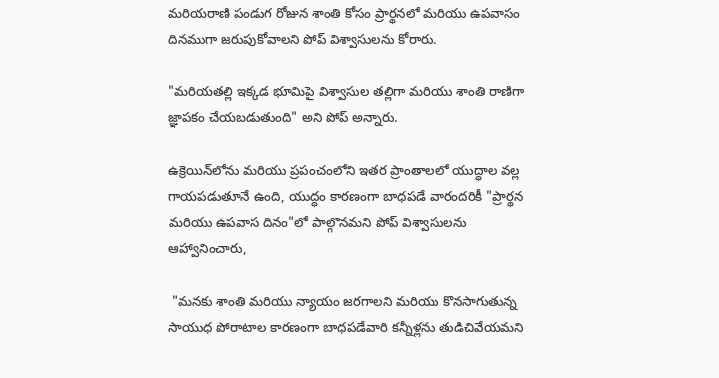మరియరాణి పండుగ రోజున శాంతి కోసం ప్రార్థనలో మరియు ఉపవాసం దినముగా జరుపుకోవాలని పోప్ విశ్వాసులను కోరారు.

"మరియతల్లి ఇక్కడ భూమిపై విశ్వాసుల తల్లిగా మరియు శాంతి రాణిగా జ్ఞాపకం చేయబడుతుంది" అని పోప్ అన్నారు.

ఉక్రెయిన్‌లోను మరియు ప్రపంచంలోని ఇతర ప్రాంతాలలో యుద్ధాల వల్ల గాయపడుతూనే ఉంది, యుద్ధం కారణంగా బాధపడే వారందరికీ "ప్రార్థన మరియు ఉపవాస దినం"లో పాల్గొనమని పోప్ విశ్వాసులను ఆహ్వానించారు,

 "మనకు శాంతి మరియు న్యాయం జరగాలని మరియు కొనసాగుతున్న సాయుధ పోరాటాల కారణంగా బాధపడేవారి కన్నీళ్లను తుడిచివేయమని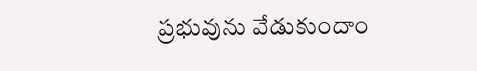ప్రభువును వేడుకుందాం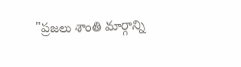"ప్రజలు శాంతి మార్గాన్ని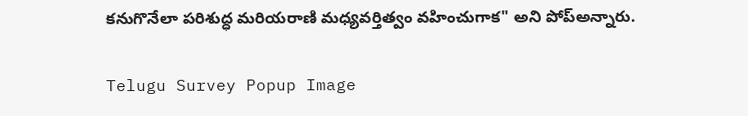కనుగొనేలా పరిశుద్ధ మరియరాణి మధ్యవర్తిత్వం వహించుగాక" అని పోప్అన్నారు.

Telugu Survey Popup Image